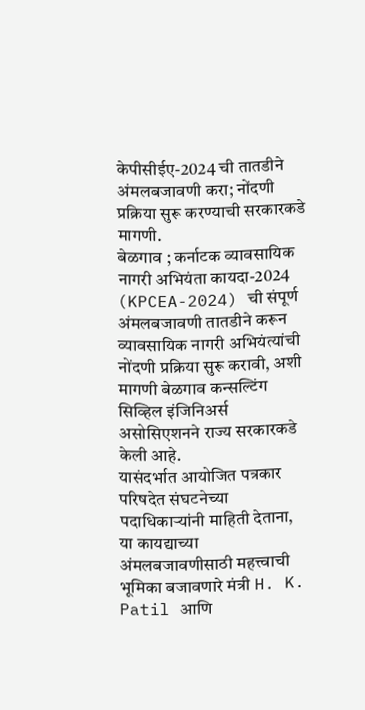केपीसीईए-2024 ची तातडीने अंमलबजावणी करा; नोंदणी प्रक्रिया सुरू करण्याची सरकारकडे मागणी.
बेळगाव ; कर्नाटक व्यावसायिक नागरी अभियंता कायदा-2024 (KPCEA-2024) ची संपूर्ण अंमलबजावणी तातडीने करून व्यावसायिक नागरी अभियंत्यांची नोंदणी प्रक्रिया सुरू करावी, अशी मागणी बेळगाव कन्सल्टिंग सिव्हिल इंजिनिअर्स असोसिएशनने राज्य सरकारकडे केली आहे.
यासंदर्भात आयोजित पत्रकार परिषदेत संघटनेच्या पदाधिकाऱ्यांनी माहिती देताना, या कायद्याच्या अंमलबजावणीसाठी महत्त्वाची भूमिका बजावणारे मंत्री H. K. Patil आणि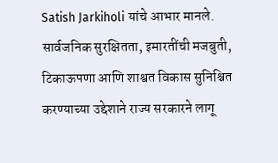Satish Jarkiholi यांचे आभार मानले. सार्वजनिक सुरक्षितता, इमारतींची मजबुती, टिकाऊपणा आणि शाश्वत विकास सुनिश्चित करण्याच्या उद्देशाने राज्य सरकारने लागू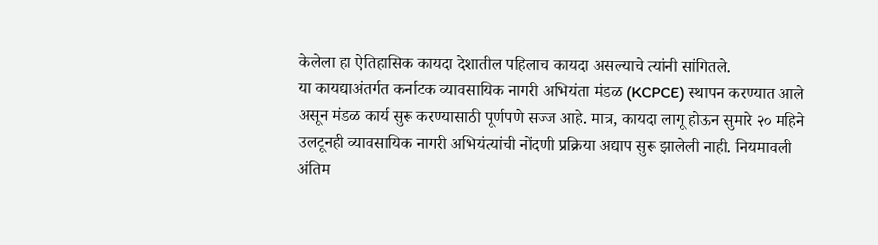केलेला हा ऐतिहासिक कायदा देशातील पहिलाच कायदा असल्याचे त्यांनी सांगितले.
या कायद्याअंतर्गत कर्नाटक व्यावसायिक नागरी अभियंता मंडळ (KCPCE) स्थापन करण्यात आले असून मंडळ कार्य सुरू करण्यासाठी पूर्णपणे सज्ज आहे. मात्र, कायदा लागू होऊन सुमारे २० महिने उलटूनही व्यावसायिक नागरी अभियंत्यांची नोंदणी प्रक्रिया अद्याप सुरू झालेली नाही. नियमावली अंतिम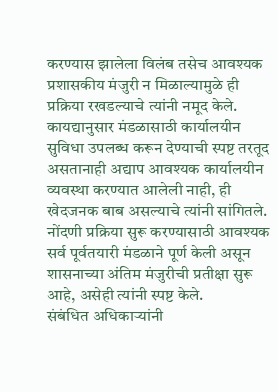करण्यास झालेला विलंब तसेच आवश्यक प्रशासकीय मंजुरी न मिळाल्यामुळे ही प्रक्रिया रखडल्याचे त्यांनी नमूद केले.
कायद्यानुसार मंडळासाठी कार्यालयीन सुविधा उपलब्ध करून देण्याची स्पष्ट तरतूद असतानाही अद्याप आवश्यक कार्यालयीन व्यवस्था करण्यात आलेली नाही, ही खेदजनक बाब असल्याचे त्यांनी सांगितले. नोंदणी प्रक्रिया सुरू करण्यासाठी आवश्यक सर्व पूर्वतयारी मंडळाने पूर्ण केली असून शासनाच्या अंतिम मंजुरीची प्रतीक्षा सुरू आहे, असेही त्यांनी स्पष्ट केले.
संबंधित अधिकाऱ्यांनी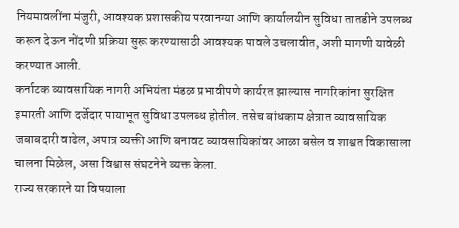नियमावलींना मंजुरी, आवश्यक प्रशासकीय परवानग्या आणि कार्यालयीन सुविधा तातडीने उपलब्ध करून देऊन नोंदणी प्रक्रिया सुरू करण्यासाठी आवश्यक पावले उचलावीत, अशी मागणी यावेळी करण्यात आली.
कर्नाटक व्यावसायिक नागरी अभियंता मंडळ प्रभावीपणे कार्यरत झाल्यास नागरिकांना सुरक्षित इमारती आणि दर्जेदार पायाभूत सुविधा उपलब्ध होतील. तसेच बांधकाम क्षेत्रात व्यावसायिक जबाबदारी वाढेल, अपात्र व्यक्ती आणि बनावट व्यावसायिकांवर आळा बसेल व शाश्वत विकासाला चालना मिळेल, असा विश्वास संघटनेने व्यक्त केला.
राज्य सरकारने या विषयाला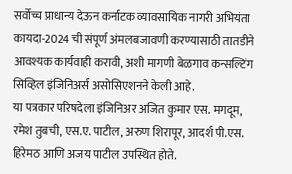सर्वोच्च प्राधान्य देऊन कर्नाटक व्यावसायिक नागरी अभियंता कायदा-2024 ची संपूर्ण अंमलबजावणी करण्यासाठी तातडीने आवश्यक कार्यवाही करावी, अशी मागणी बेळगाव कन्सल्टिंग सिव्हिल इंजिनिअर्स असोसिएशनने केली आहे.
या पत्रकार परिषदेला इंजिनिअर अजित कुमार एस. मगदूम, रमेश तुबची, एस.ए. पाटील, अरुण शिरापूर, आदर्श पी.एस. हिरेमठ आणि अजय पाटील उपस्थित होते.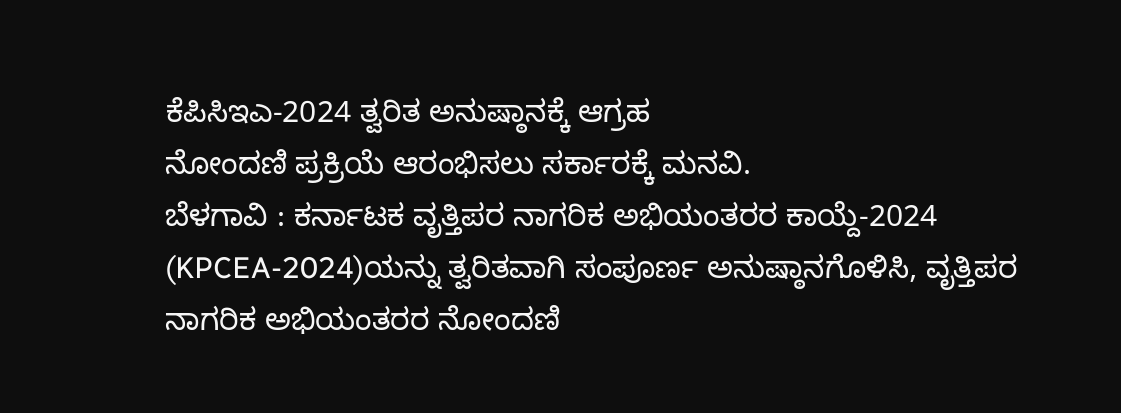ಕೆಪಿಸಿಇಎ-2024 ತ್ವರಿತ ಅನುಷ್ಠಾನಕ್ಕೆ ಆಗ್ರಹ
ನೋಂದಣಿ ಪ್ರಕ್ರಿಯೆ ಆರಂಭಿಸಲು ಸರ್ಕಾರಕ್ಕೆ ಮನವಿ.
ಬೆಳಗಾವಿ : ಕರ್ನಾಟಕ ವೃತ್ತಿಪರ ನಾಗರಿಕ ಅಭಿಯಂತರರ ಕಾಯ್ದೆ-2024 (KPCEA-2024)ಯನ್ನು ತ್ವರಿತವಾಗಿ ಸಂಪೂರ್ಣ ಅನುಷ್ಠಾನಗೊಳಿಸಿ, ವೃತ್ತಿಪರ ನಾಗರಿಕ ಅಭಿಯಂತರರ ನೋಂದಣಿ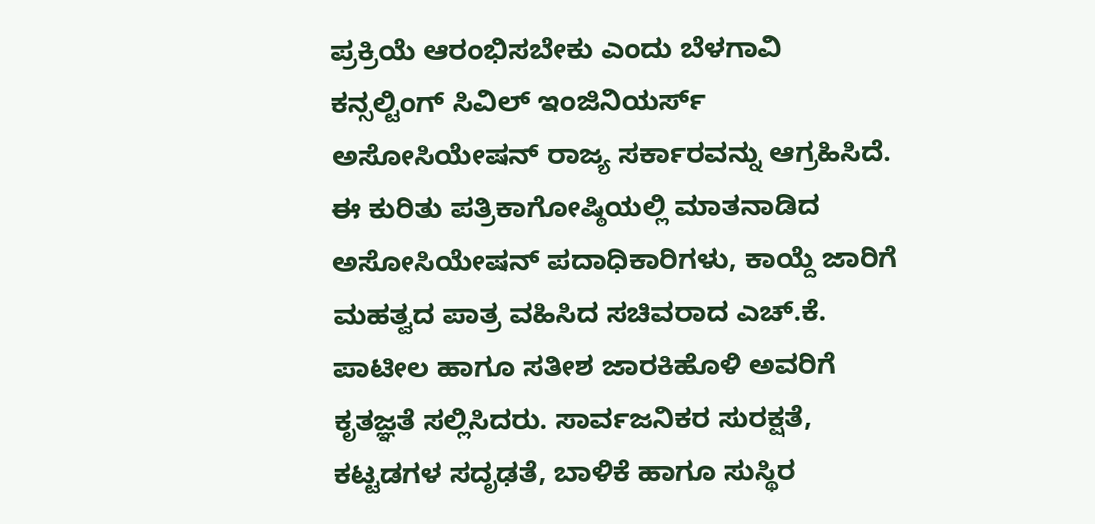ಪ್ರಕ್ರಿಯೆ ಆರಂಭಿಸಬೇಕು ಎಂದು ಬೆಳಗಾವಿ ಕನ್ಸಲ್ಟಿಂಗ್ ಸಿವಿಲ್ ಇಂಜಿನಿಯರ್ಸ್ ಅಸೋಸಿಯೇಷನ್ ರಾಜ್ಯ ಸರ್ಕಾರವನ್ನು ಆಗ್ರಹಿಸಿದೆ.
ಈ ಕುರಿತು ಪತ್ರಿಕಾಗೋಷ್ಠಿಯಲ್ಲಿ ಮಾತನಾಡಿದ ಅಸೋಸಿಯೇಷನ್ ಪದಾಧಿಕಾರಿಗಳು, ಕಾಯ್ದೆ ಜಾರಿಗೆ ಮಹತ್ವದ ಪಾತ್ರ ವಹಿಸಿದ ಸಚಿವರಾದ ಎಚ್.ಕೆ. ಪಾಟೀಲ ಹಾಗೂ ಸತೀಶ ಜಾರಕಿಹೊಳಿ ಅವರಿಗೆ ಕೃತಜ್ಞತೆ ಸಲ್ಲಿಸಿದರು. ಸಾರ್ವಜನಿಕರ ಸುರಕ್ಷತೆ, ಕಟ್ಟಡಗಳ ಸದೃಢತೆ, ಬಾಳಿಕೆ ಹಾಗೂ ಸುಸ್ಥಿರ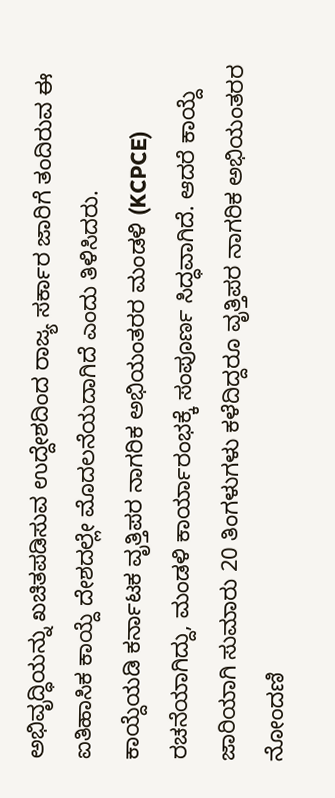ಅಭಿವೃದ್ಧಿಯನ್ನು ಖಚಿತಪಡಿಸುವ ಉದ್ದೇಶದಿಂದ ರಾಜ್ಯ ಸರ್ಕಾರ ಜಾರಿಗೆ ತಂದಿರುವ ಈ ಐತಿಹಾಸಿಕ ಕಾಯ್ದೆ ದೇಶದಲ್ಲೇ ಮೊದಲನೆಯದಾಗಿದೆ ಎಂದು ತಿಳಿಸಿದರು.
ಕಾಯ್ದೆಯಡಿ ಕರ್ನಾಟಕ ವೃತ್ತಿಪರ ನಾಗರಿಕ ಅಭಿಯಂತರರ ಮಂಡಳಿ (KCPCE) ರಚನೆಯಾಗಿದ್ದು, ಮಂಡಳಿ ಕಾರ್ಯಾರಂಭಕ್ಕೆ ಸಂಪೂರ್ಣ ಸಿದ್ಧವಾಗಿದೆ. ಆದರೆ ಕಾಯ್ದೆ ಜಾರಿಯಾಗಿ ಸುಮಾರು 20 ತಿಂಗಳುಗಳು ಕಳೆದಿದ್ದರೂ ವೃತ್ತಿಪರ ನಾಗರಿಕ ಅಭಿಯಂತರರ ನೋಂದಣಿ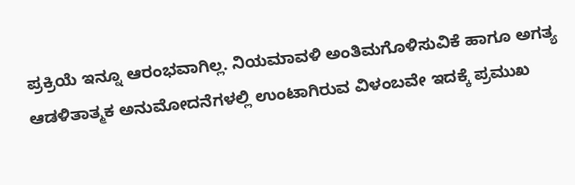ಪ್ರಕ್ರಿಯೆ ಇನ್ನೂ ಆರಂಭವಾಗಿಲ್ಲ. ನಿಯಮಾವಳಿ ಅಂತಿಮಗೊಳಿಸುವಿಕೆ ಹಾಗೂ ಅಗತ್ಯ ಆಡಳಿತಾತ್ಮಕ ಅನುಮೋದನೆಗಳಲ್ಲಿ ಉಂಟಾಗಿರುವ ವಿಳಂಬವೇ ಇದಕ್ಕೆ ಪ್ರಮುಖ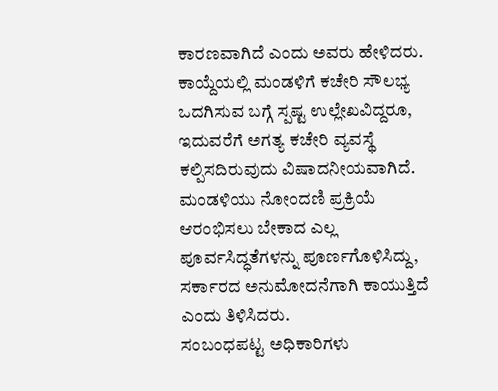ಕಾರಣವಾಗಿದೆ ಎಂದು ಅವರು ಹೇಳಿದರು.
ಕಾಯ್ದೆಯಲ್ಲಿ ಮಂಡಳಿಗೆ ಕಚೇರಿ ಸೌಲಭ್ಯ ಒದಗಿಸುವ ಬಗ್ಗೆ ಸ್ಪಷ್ಟ ಉಲ್ಲೇಖವಿದ್ದರೂ, ಇದುವರೆಗೆ ಅಗತ್ಯ ಕಚೇರಿ ವ್ಯವಸ್ಥೆ ಕಲ್ಪಿಸದಿರುವುದು ವಿಷಾದನೀಯವಾಗಿದೆ. ಮಂಡಳಿಯು ನೋಂದಣಿ ಪ್ರಕ್ರಿಯೆ ಆರಂಭಿಸಲು ಬೇಕಾದ ಎಲ್ಲ ಪೂರ್ವಸಿದ್ಧತೆಗಳನ್ನು ಪೂರ್ಣಗೊಳಿಸಿದ್ದು, ಸರ್ಕಾರದ ಅನುಮೋದನೆಗಾಗಿ ಕಾಯುತ್ತಿದೆ ಎಂದು ತಿಳಿಸಿದರು.
ಸಂಬಂಧಪಟ್ಟ ಅಧಿಕಾರಿಗಳು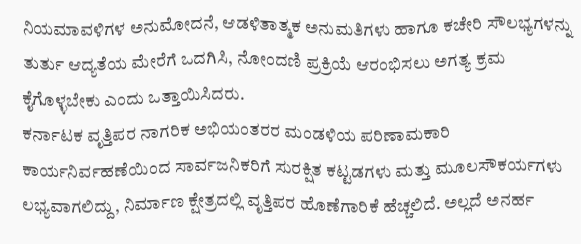ನಿಯಮಾವಳಿಗಳ ಅನುಮೋದನೆ, ಆಡಳಿತಾತ್ಮಕ ಅನುಮತಿಗಳು ಹಾಗೂ ಕಚೇರಿ ಸೌಲಭ್ಯಗಳನ್ನು ತುರ್ತು ಆದ್ಯತೆಯ ಮೇರೆಗೆ ಒದಗಿಸಿ, ನೋಂದಣಿ ಪ್ರಕ್ರಿಯೆ ಆರಂಭಿಸಲು ಅಗತ್ಯ ಕ್ರಮ ಕೈಗೊಳ್ಳಬೇಕು ಎಂದು ಒತ್ತಾಯಿಸಿದರು.
ಕರ್ನಾಟಕ ವೃತ್ತಿಪರ ನಾಗರಿಕ ಅಭಿಯಂತರರ ಮಂಡಳಿಯ ಪರಿಣಾಮಕಾರಿ ಕಾರ್ಯನಿರ್ವಹಣೆಯಿಂದ ಸಾರ್ವಜನಿಕರಿಗೆ ಸುರಕ್ಷಿತ ಕಟ್ಟಡಗಳು ಮತ್ತು ಮೂಲಸೌಕರ್ಯಗಳು ಲಭ್ಯವಾಗಲಿದ್ದು, ನಿರ್ಮಾಣ ಕ್ಷೇತ್ರದಲ್ಲಿ ವೃತ್ತಿಪರ ಹೊಣೆಗಾರಿಕೆ ಹೆಚ್ಚಲಿದೆ. ಅಲ್ಲದೆ ಅನರ್ಹ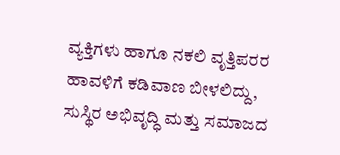ವ್ಯಕ್ತಿಗಳು ಹಾಗೂ ನಕಲಿ ವೃತ್ತಿಪರರ ಹಾವಳಿಗೆ ಕಡಿವಾಣ ಬೀಳಲಿದ್ದು, ಸುಸ್ಥಿರ ಅಭಿವೃದ್ಧಿ ಮತ್ತು ಸಮಾಜದ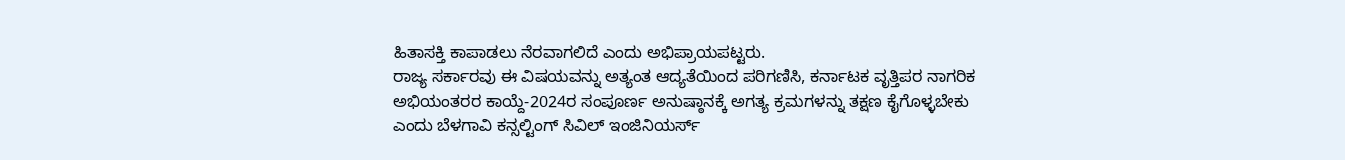ಹಿತಾಸಕ್ತಿ ಕಾಪಾಡಲು ನೆರವಾಗಲಿದೆ ಎಂದು ಅಭಿಪ್ರಾಯಪಟ್ಟರು.
ರಾಜ್ಯ ಸರ್ಕಾರವು ಈ ವಿಷಯವನ್ನು ಅತ್ಯಂತ ಆದ್ಯತೆಯಿಂದ ಪರಿಗಣಿಸಿ, ಕರ್ನಾಟಕ ವೃತ್ತಿಪರ ನಾಗರಿಕ ಅಭಿಯಂತರರ ಕಾಯ್ದೆ-2024ರ ಸಂಪೂರ್ಣ ಅನುಷ್ಠಾನಕ್ಕೆ ಅಗತ್ಯ ಕ್ರಮಗಳನ್ನು ತಕ್ಷಣ ಕೈಗೊಳ್ಳಬೇಕು ಎಂದು ಬೆಳಗಾವಿ ಕನ್ಸಲ್ಟಿಂಗ್ ಸಿವಿಲ್ ಇಂಜಿನಿಯರ್ಸ್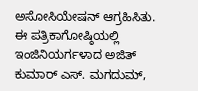ಅಸೋಸಿಯೇಷನ್ ಆಗ್ರಹಿಸಿತು.
ಈ ಪತ್ರಿಕಾಗೋಷ್ಠಿಯಲ್ಲಿ ಇಂಜಿನಿಯರ್ಗಳಾದ ಅಜಿತ್ ಕುಮಾರ್ ಎಸ್. ಮಗದುಮ್,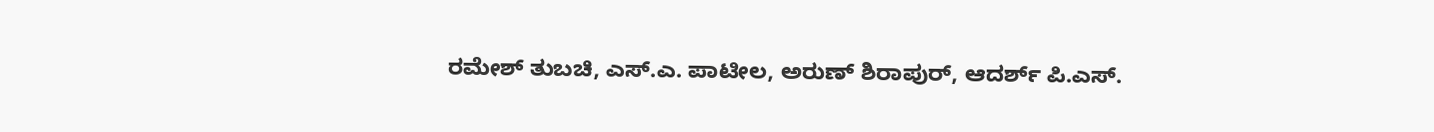ರಮೇಶ್ ತುಬಚಿ, ಎಸ್.ಎ. ಪಾಟೀಲ, ಅರುಣ್ ಶಿರಾಪುರ್, ಆದರ್ಶ್ ಪಿ.ಎಸ್.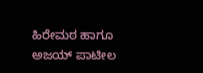ಹಿರೇಮಠ ಹಾಗೂ ಅಜಯ್ ಪಾಟೀಲ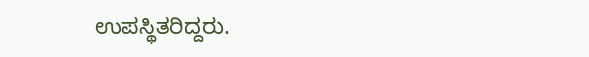ಉಪಸ್ಥಿತರಿದ್ದರು.